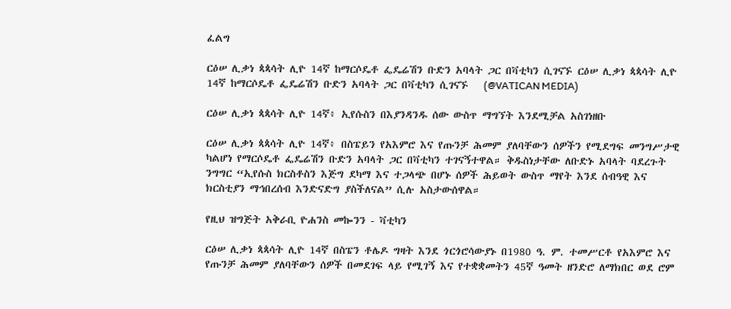ፈልግ

ርዕሠ ሊቃነ ጳጳሳት ሊዮ 14ኛ ከማርሶዴቶ ፌዴሬሽን ቡድን አባላት ጋር በቫቲካን ሲገናኙ ርዕሠ ሊቃነ ጳጳሳት ሊዮ 14ኛ ከማርሶዴቶ ፌዴሬሽን ቡድን አባላት ጋር በቫቲካን ሲገናኙ   (@VATICAN MEDIA)

ርዕሠ ሊቃነ ጳጳሳት ሊዮ 14ኛ፥ ኢየሱስን በእያንዳንዱ ሰው ውስጥ ማግኘት እንደሚቻል አስገነዘቡ

ርዕሠ ሊቃነ ጳጳሳት ሊዮ 14ኛ፥ በስፔይን የአእምሮ እና የጡንቻ ሕመም ያለባቸውን ሰዎችን የሚደግፍ መንግሥታዊ ካልሆነ የማርሶዴቶ ፌዴሬሽን ቡድን አባላት ጋር በቫቲካን ተገናኝተዋል። ቅዱስነታቸው ለቡድኑ አባላት ባደረጉት ንግግር “ኢየሱስ ክርስቶስን እጅግ ደካማ እና ተጋላጭ በሆኑ ሰዎች ሕይወት ውስጥ ማየት እንደ ሰብዓዊ እና ክርስቲያን ማኅበረሰብ እንድናድግ ያስችለናል” ሲሉ አስታውሰዋል።

የዚህ ዝግጅት አቅራቢ ዮሐንስ መኰንን - ቫቲካን

ርዕሠ ሊቃነ ጳጳሳት ሊዮ 14ኛ በስፔን ቶሌዶ ግዛት እንደ ጎርጎሮሳውያኑ በ1980 ዓ. ም. ተመሥርቶ የአእምሮ እና የጡንቻ ሕመም ያለባቸውን ሰዎች በመደገፍ ላይ የሚገኝ እና የተቋቋመትን 45ኛ ዓመት ዘንድሮ ለማክበር ወደ ሮም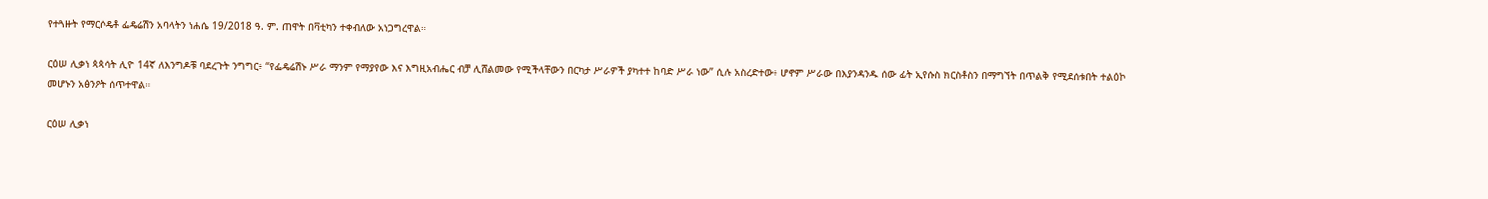የተጓዙት የማርሶዴቶ ፌዴሬሽን አባላትን ነሐሴ 19/2018 ዓ. ም. ጠዋት በቫቲካን ተቀብለው አነጋግረዋል።

ርዕሠ ሊቃነ ጳጳሳት ሊዮ 14ኛ ለእንግዶቹ ባደረጉት ንግግር፥ “የፌዴሬሽኑ ሥራ ማንም የማያየው እና እግዚአብሔር ብቻ ሊሸልመው የሚችላቸውን በርካታ ሥራዎች ያካተተ ከባድ ሥራ ነው” ሲሉ አስረድተው፥ ሆኖም ሥራው በእያንዳንዱ ሰው ፊት ኢየሱስ ክርስቶስን በማግኘት በጥልቅ የሚደሰቱበት ተልዕኮ መሆኑን አፅንዖት ሰጥተዋል።

ርዕሠ ሊቃነ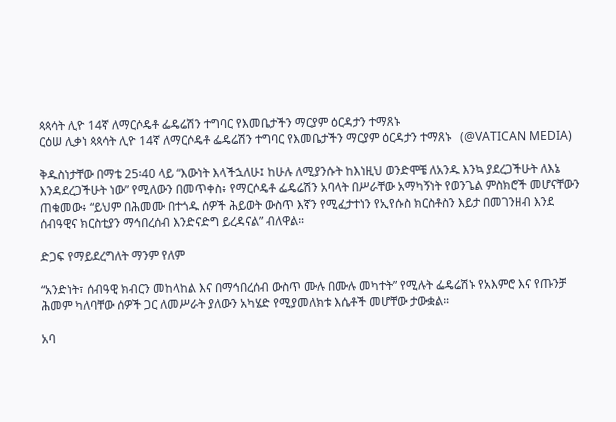ጳጳሳት ሊዮ 14ኛ ለማርሶዴቶ ፌዴሬሽን ተግባር የእመቤታችን ማርያም ዕርዳታን ተማጸኑ
ርዕሠ ሊቃነ ጳጳሳት ሊዮ 14ኛ ለማርሶዴቶ ፌዴሬሽን ተግባር የእመቤታችን ማርያም ዕርዳታን ተማጸኑ   (@VATICAN MEDIA)

ቅዱስነታቸው በማቴ 25፡40 ላይ “እውነት እላችኋለሁ፤ ከሁሉ ለሚያንሱት ከእነዚህ ወንድሞቼ ለአንዱ እንኳ ያደረጋችሁት ለእኔ እንዳደረጋችሁት ነው” የሚለውን በመጥቀስ፥ የማርሶዴቶ ፌዴሬሽን አባላት በሥራቸው አማካኝነት የወንጌል ምስክሮች መሆናቸውን ጠቁመው፥ “ይህም በሕመሙ በተጎዱ ሰዎች ሕይወት ውስጥ እኛን የሚፈታተነን የኢየሱስ ክርስቶስን እይታ በመገንዘብ እንደ ሰብዓዊና ክርስቲያን ማኅበረሰብ እንድናድግ ይረዳናል” ብለዋል።

ድጋፍ የማይደረግለት ማንም የለም

“አንድነት፣ ሰብዓዊ ክብርን መከላከል እና በማኅበረሰብ ውስጥ ሙሉ በሙሉ መካተት” የሚሉት ፌዴሬሽኑ የአእምሮ እና የጡንቻ ሕመም ካለባቸው ሰዎች ጋር ለመሥራት ያለውን አካሄድ የሚያመለክቱ እሴቶች መሆቸው ታውቋል።

አባ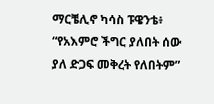ማርቼሊኖ ካሳስ ፑዌንቴ፥ “የአእምሮ ችግር ያለበት ሰው ያለ ድጋፍ መቅረት የለበትም”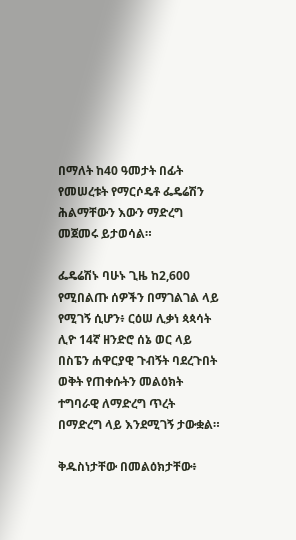በማለት ከ40 ዓመታት በፊት የመሠረቱት የማርሶዴቶ ፌዴሬሽን ሕልማቸውን እውን ማድረግ መጀመሩ ይታወሳል።

ፌዴሬሽኑ ባሁኑ ጊዜ ከ2,600 የሚበልጡ ሰዎችን በማገልገል ላይ የሚገኝ ሲሆን፥ ርዕሠ ሊቃነ ጳጳሳት ሊዮ 14ኛ ዘንድሮ ሰኔ ወር ላይ በስፔን ሐዋርያዊ ጉብኝት ባደረጉበት ወቅት የጠቀሱትን መልዕክት ተግባራዊ ለማድረግ ጥረት በማድረግ ላይ እንደሚገኝ ታውቋል።

ቅዱስነታቸው በመልዕክታቸው፥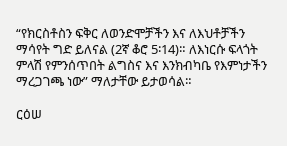“የክርስቶስን ፍቅር ለወንድሞቻችን እና ለእህቶቻችን ማሳየት ግድ ይለናል (2ኛ ቆሮ 5፡14)። ለእነርሱ ፍላጎት ምላሽ የምንሰጥበት ልግስና እና እንክብካቤ የእምነታችን ማረጋገጫ ነው” ማለታቸው ይታወሳል።

ርዕሠ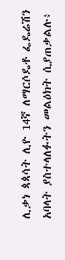ሊቃነ ጳጳሳት ሊዮ 14ኛ ለማርሶዴቶ ፌዴሬሽን አባላት ያስተላለፉትን መልዕክት ሲያጠቃልሉ፥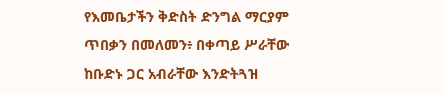የእመቤታችን ቅድስት ድንግል ማርያም ጥበቃን በመለመን፥ በቀጣይ ሥራቸው ከቡድኑ ጋር አብራቸው እንድትጓዝ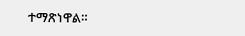ተማጽነዋል።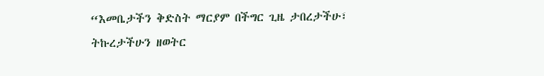“እመቤታችን ቅድስት ማርያም በችግር ጊዜ ታበረታችሁ፣ ትኩረታችሁን ዘወትር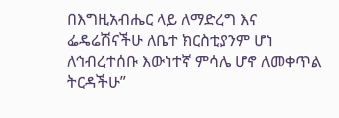በእግዚአብሔር ላይ ለማድረግ እና ፌዴሬሽናችሁ ለቤተ ክርስቲያንም ሆነ ለኅብረተሰቡ እውነተኛ ምሳሌ ሆኖ ለመቀጥል ትርዳችሁ”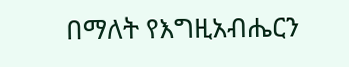በማለት የእግዚአብሔርን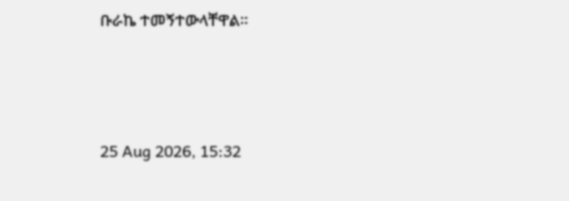ቡራኬ ተመኝተውላቸዋል።



25 Aug 2026, 15:32